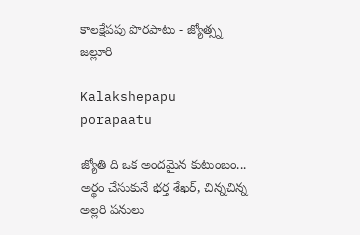కాలక్షేపపు పొరపాటు - జ్యోత్స్న జల్లూరి

Kalakshepapu porapaatu

జ్యోతి ది ఒక అందమైన కుటుంబం... అర్థం చేసుకునే భర్త శేఖర్, చిన్నచిన్న అల్లరి పనులు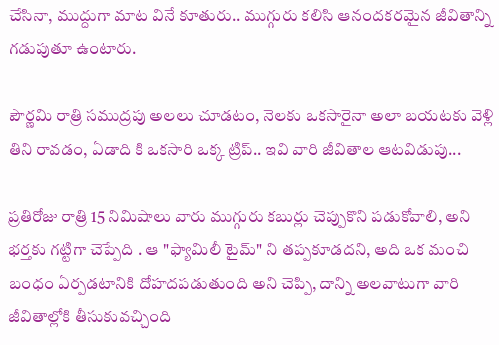చేసినా, ముద్దుగా మాట వినే కూతురు.. ముగ్గురు కలిసి ఆనందకరమైన జీవితాన్ని గడుపుతూ ఉంటారు.

పౌర్ణమి రాత్రి సముద్రపు అలలు చూడటం, నెలకు ఒకసారైనా అలా బయటకు వెళ్లి తిని రావడం, ఏడాది కి ఒకసారి ఒక్క ట్రిప్.. ఇవి వారి జీవితాల ఆటవిడుపు...

ప్రతిరోజు రాత్రి 15 నిమిషాలు వారు ముగ్గురు కబుర్లు చెప్పుకొని పడుకోవాలి, అని భర్తకు గట్టిగా చెప్పేది . ఆ "ఫ్యామిలీ టైమ్" ని తప్పకూడదని, అది ఒక మంచి బంధం ఏర్పడటానికి దోహదపడుతుంది అని చెప్పి, దాన్ని అలవాటుగా వారి జీవితాల్లోకి తీసుకువచ్చింది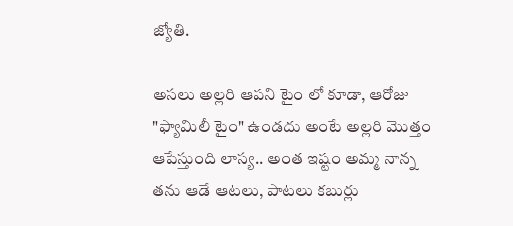జ్యోతి.

అసలు అల్లరి ఆపని టైం లో కూడా, ఆరోజు "ఫ్యామిలీ టైం" ఉండదు అంటే అల్లరి మొత్తం ఆపేస్తుంది లాస్య.. అంత ఇష్టం అమ్మ నాన్న తను ఆడే ఆటలు, పాటలు కబుర్లు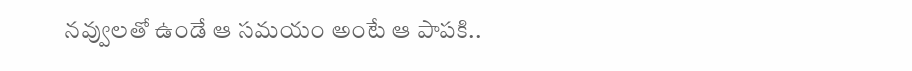నవ్వులతో ఉండే ఆ సమయం అంటే ఆ పాపకి..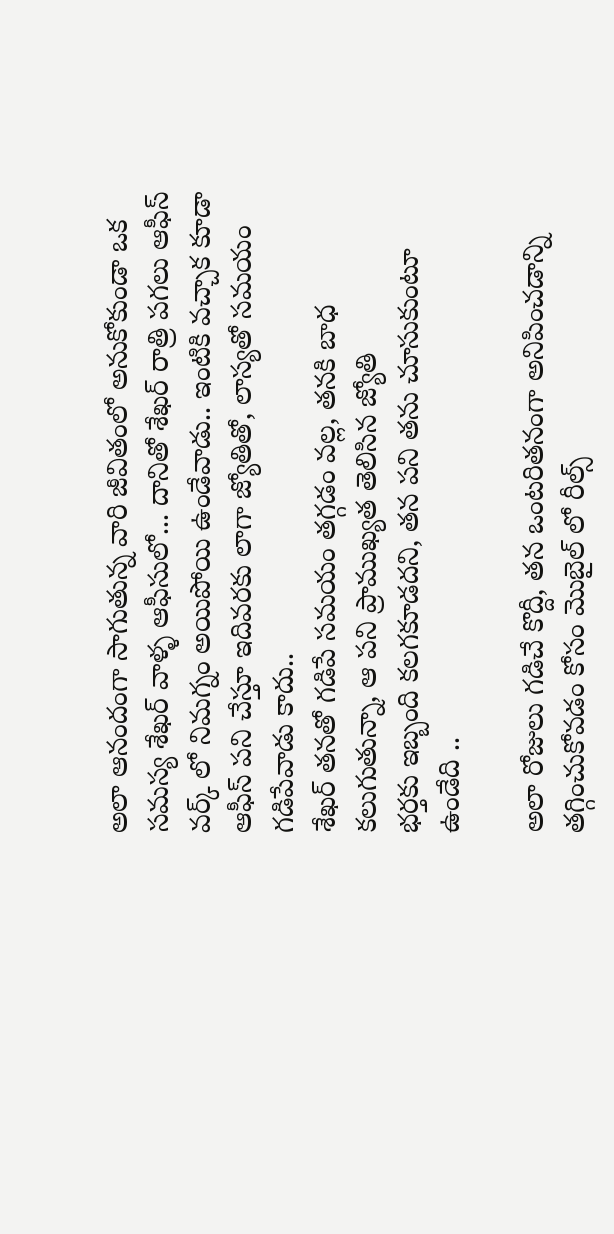అలా ఆనందంగా సాగుతున్న వారి జీవితంలో అనుకోకుండా ఒక సమస్య శేఖర్ వాళ్ళ ఆఫీసులో... దానితో శేఖర్ రాత్రి పగలు ఆఫీస్ వర్క్ లో నిమగ్నం అయిపోయి ఉండేవాడు.. ఇంటికి వచ్చాక కూడా ఆఫీస్ పని చేస్తూ ఇదివరకు లాగా జ్యోతితో, లాస్యతో సమయం గడిపేవాడు కాదు..
శేఖర్ తనతో గడిపే సమయం తగ్గడం వల్ల, తనకి బాధ కలుగుతున్నా, ఆ పని ప్రాముఖ్యత తెలిసిన జ్యోతి
భర్తకు ఇబ్బంది కలగకూడదని, తన పని తను చూసుకుంటూ ఉండేది ..

అలా రోజులు గడిచే కొద్దీ, తన ఒంటరితనంగా అనిపించడాన్ని తగ్గించుకోవడం కోసం మొబైల్ లో రీల్స్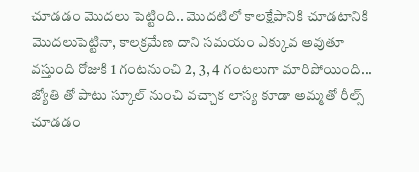చూడడం మొదలు పెట్టింది.. మొదటిలో కాలక్షేపానికి చూడటానికి మొదలుపెట్టినా, కాలక్రమేణ దాని సమయం ఎక్కువ అవుతూ వస్తుంది రోజుకి 1 గంటనుంచి 2, 3, 4 గంటలుగా మారిపోయింది...
జ్యోతి తో పాటు స్కూల్ నుంచి వచ్చాక లాస్య కూడా అమ్మతో రీల్స్ చూడడం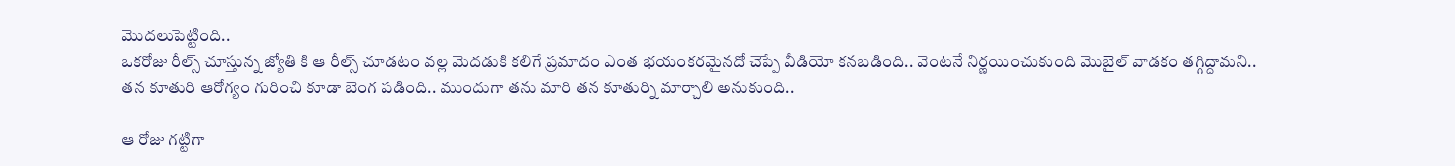మొదలుపెట్టింది..
ఒకరోజు రీల్స్ చూస్తున్న జ్యోతి కి ఆ రీల్స్ చూడటం వల్ల మెదడుకి కలిగే ప్రమాదం ఎంత భయంకరమైనదో చెప్పే వీడియో కనబడింది.. వెంటనే నిర్ణయించుకుంది మొబైల్ వాడకం తగ్గిద్దామని..
తన కూతురి ఆరోగ్యం గురించి కూడా బెంగ పడింది.. ముందుగా తను మారి తన కూతుర్ని మార్చాలి అనుకుంది..

ఆ రోజు గట్టిగా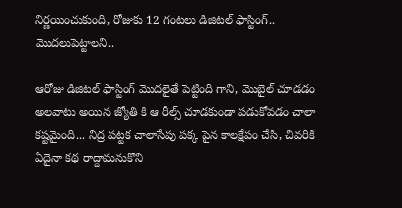నిర్ణయించుకుంది, రోజుకు 12 గంటలు డిజిటల్ ఫాస్టింగ్.. మొదలుపెట్టాలని..

ఆరోజు డిజిటల్ ఫాస్టింగ్ మొదలైతే పెట్టింది గాని, మొబైల్ చూడడం అలవాటు అయిన జ్యోతి కి ఆ రీల్స్ చూడకుండా పడుకోవడం చాలా కష్టమైంది... నిద్ర పట్టక చాలాసేపు పక్క పైన కాలక్షేపం చేసి, చివరికి ఏదైనా కథ రాద్దామనుకొని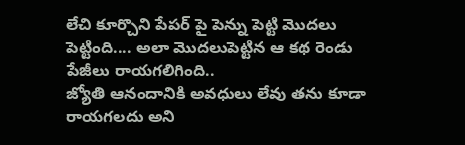లేచి కూర్చొని పేపర్ పై పెన్ను పెట్టి మొదలు పెట్టింది.... అలా మొదలుపెట్టిన ఆ కథ రెండు పేజీలు రాయగలిగింది..
జ్యోతి ఆనందానికి అవధులు లేవు తను కూడా రాయగలదు అని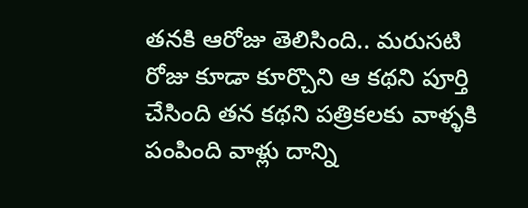తనకి ఆరోజు తెలిసింది.. మరుసటి రోజు కూడా కూర్చొని ఆ కథని పూర్తి చేసింది తన కథని పత్రికలకు వాళ్ళకి పంపింది వాళ్లు దాన్ని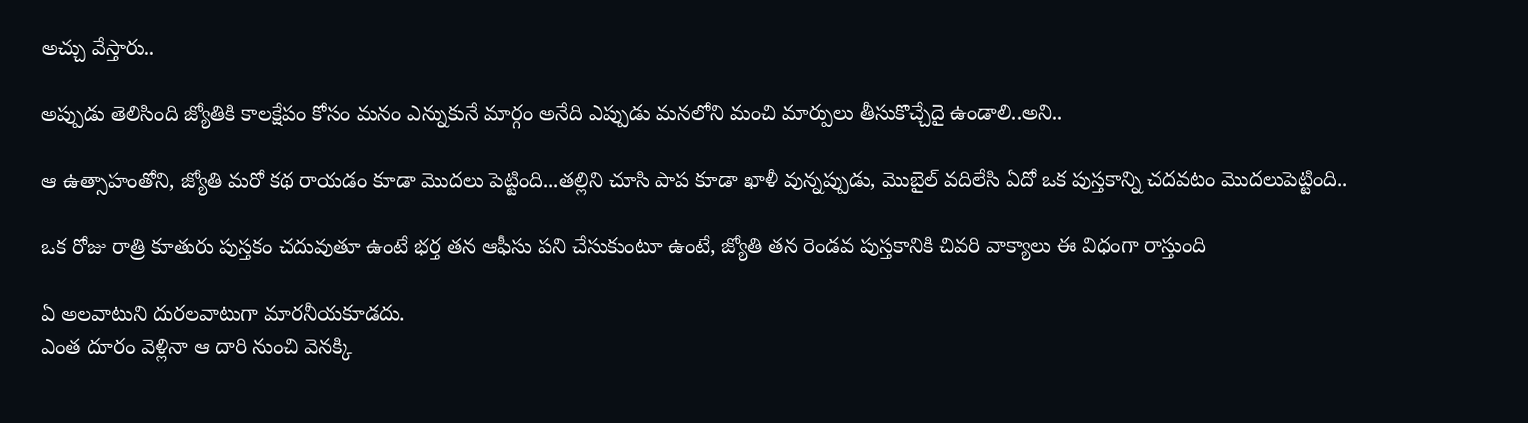అచ్చు వేస్తారు..

అప్పుడు తెలిసింది జ్యోతికి కాలక్షేపం కోసం మనం ఎన్నుకునే మార్గం అనేది ఎప్పుడు మనలోని మంచి మార్పులు తీసుకొచ్చేదై ఉండాలి..అని..

ఆ ఉత్సాహంతోని, జ్యోతి మరో కథ రాయడం కూడా మొదలు పెట్టింది...తల్లిని చూసి పాప కూడా ఖాళీ వున్నప్పుడు, మొబైల్ వదిలేసి ఏదో ఒక పుస్తకాన్ని చదవటం మొదలుపెట్టింది..

ఒక రోజు రాత్రి కూతురు పుస్తకం చదువుతూ ఉంటే భర్త తన ఆఫీసు పని చేసుకుంటూ ఉంటే, జ్యోతి తన రెండవ పుస్తకానికి చివరి వాక్యాలు ఈ విధంగా రాస్తుంది

ఏ అలవాటుని దురలవాటుగా మారనీయకూడదు.
ఎంత దూరం వెళ్లినా ఆ దారి నుంచి వెనక్కి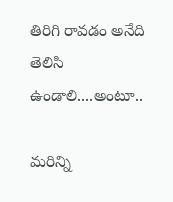తిరిగి రావడం అనేది తెలిసి ఉండాలి....అంటూ..

మరిన్ని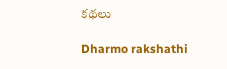కథలు

Dharmo rakshathi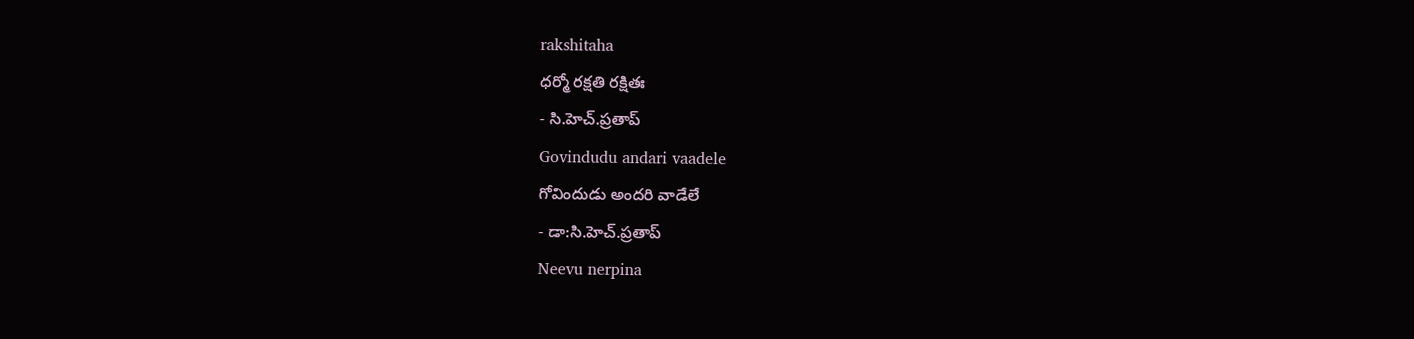rakshitaha
ధర్మో రక్షతి రక్షితః
- సి.హెచ్.ప్రతాప్
Govindudu andari vaadele
గోవిందుడు అందరి వాడేలే
- డా:సి.హెచ్.ప్రతాప్
Neevu nerpina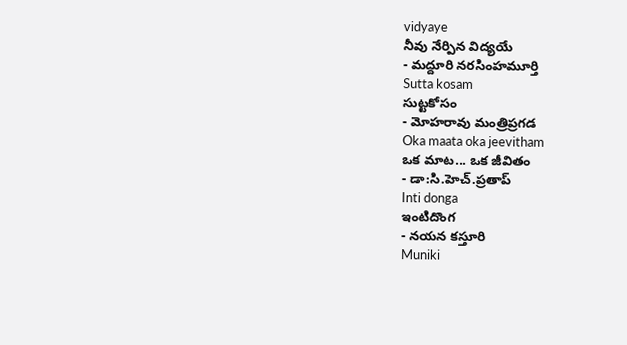vidyaye
నీవు నేర్పిన విద్యయే
- మద్దూరి నరసింహమూర్తి
Sutta kosam
సుట్టకోసం
- మోహరావు మంత్రిప్రగడ
Oka maata oka jeevitham
ఒక మాట... ఒక జీవితం
- డా:సి.హెచ్.ప్రతాప్
Inti donga
ఇంటిదొంగ
- నయన కస్తూరి
Muniki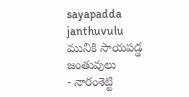sayapadda janthuvulu
మునికి సాయపడ్డ జంతువులు
- నారంశెట్టి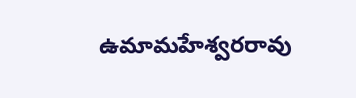ఉమామహేశ్వరరావు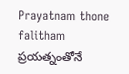Prayatnam thone falitham
ప్రయత్నంతోనే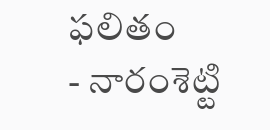ఫలితం
- నారంశెట్టి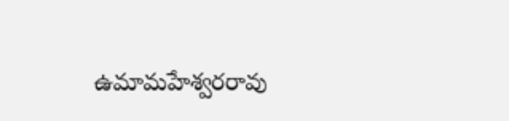ఉమామహేశ్వరరావు